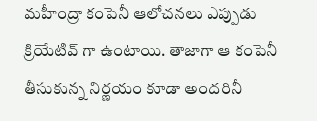మహీంద్రా కంపెనీ ఆలోచనలు ఎప్పుడు క్రియేటివ్ గా ఉంటాయి. తాజాగా ఆ కంపెనీ తీసుకున్న నిర్ణయం కూడా అందరినీ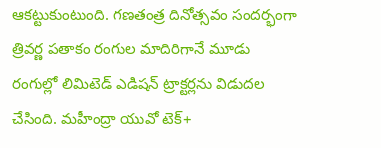ఆకట్టుకుంటుంది. గణతంత్ర దినోత్సవం సందర్భంగా త్రివర్ణ పతాకం రంగుల మాదిరిగానే మూడు రంగుల్లో లిమిటెడ్ ఎడిషన్ ట్రాక్టర్లను విడుదల చేసింది. మహీంద్రా యువో టెక్+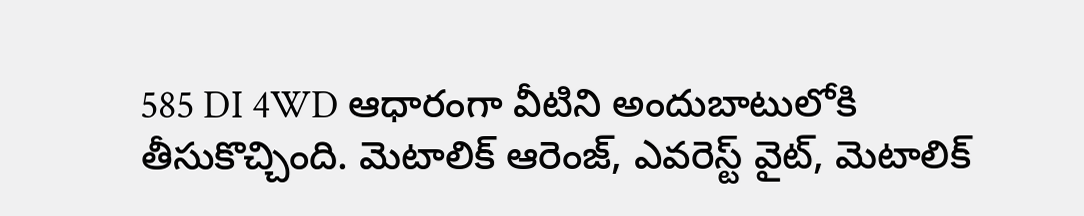585 DI 4WD ఆధారంగా వీటిని అందుబాటులోకి తీసుకొచ్చింది. మెటాలిక్ ఆరెంజ్, ఎవరెస్ట్ వైట్, మెటాలిక్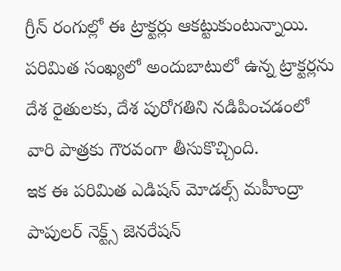గ్రీన్ రంగుల్లో ఈ ట్రాక్టర్లు ఆకట్టుకుంటున్నాయి. పరిమిత సంఖ్యలో అందుబాటులో ఉన్న ట్రాక్టర్లను దేశ రైతులకు, దేశ పురోగతిని నడిపించడంలో వారి పాత్రకు గౌరవంగా తీసుకొచ్చింది.
ఇక ఈ పరిమిత ఎడిషన్ మోడల్స్ మహీంద్రా పాపులర్ నెక్ట్స్ జెనరేషన్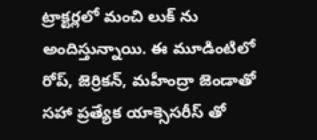ట్రాక్టర్లలో మంచి లుక్ ను అందిస్తున్నాయి. ఈ మూడింటిలో రోప్, జెర్రికన్, మహీంద్రా జెండాతో సహా ప్రత్యేక యాక్సెసరీస్ తో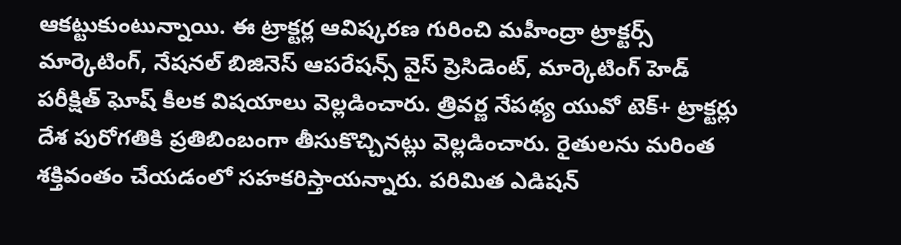ఆకట్టుకుంటున్నాయి. ఈ ట్రాక్టర్ల ఆవిష్కరణ గురించి మహీంద్రా ట్రాక్టర్స్ మార్కెటింగ్, నేషనల్ బిజినెస్ ఆపరేషన్స్ వైస్ ప్రెసిడెంట్, మార్కెటింగ్ హెడ్ పరీక్షిత్ ఘోష్ కీలక విషయాలు వెల్లడించారు. త్రివర్ణ నేపథ్య యువో టెక్+ ట్రాక్టర్లు దేశ పురోగతికి ప్రతిబింబంగా తీసుకొచ్చినట్లు వెల్లడించారు. రైతులను మరింత శక్తివంతం చేయడంలో సహకరిస్తాయన్నారు. పరిమిత ఎడిషన్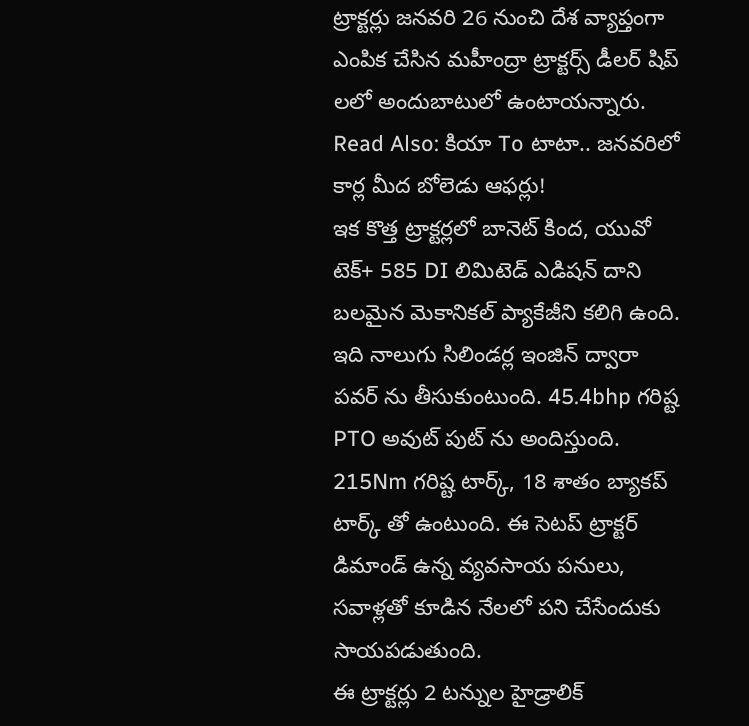ట్రాక్టర్లు జనవరి 26 నుంచి దేశ వ్యాప్తంగా ఎంపిక చేసిన మహీంద్రా ట్రాక్టర్స్ డీలర్ షిప్ లలో అందుబాటులో ఉంటాయన్నారు.
Read Also: కియా To టాటా.. జనవరిలో కార్ల మీద బోలెడు ఆఫర్లు!
ఇక కొత్త ట్రాక్టర్లలో బానెట్ కింద, యువో టెక్+ 585 DI లిమిటెడ్ ఎడిషన్ దాని బలమైన మెకానికల్ ప్యాకేజీని కలిగి ఉంది. ఇది నాలుగు సిలిండర్ల ఇంజిన్ ద్వారా పవర్ ను తీసుకుంటుంది. 45.4bhp గరిష్ట PTO అవుట్ పుట్ ను అందిస్తుంది. 215Nm గరిష్ట టార్క్, 18 శాతం బ్యాకప్ టార్క్ తో ఉంటుంది. ఈ సెటప్ ట్రాక్టర్ డిమాండ్ ఉన్న వ్యవసాయ పనులు, సవాళ్లతో కూడిన నేలలో పని చేసేందుకు సాయపడుతుంది.
ఈ ట్రాక్టర్లు 2 టన్నుల హైడ్రాలిక్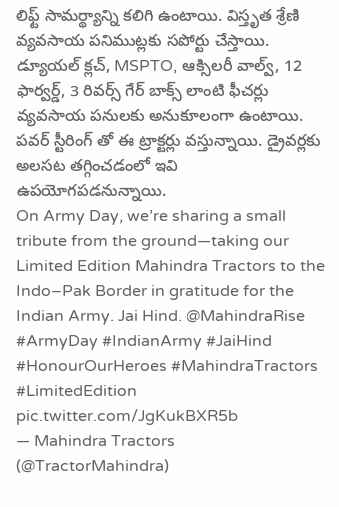లిఫ్ట్ సామర్థ్యాన్ని కలిగి ఉంటాయి. విస్తృత శ్రేణి వ్యవసాయ పనిముట్లకు సపోర్టు చేస్తాయి. డ్యూయల్ క్లచ్, MSPTO, ఆక్సిలరీ వాల్వ్, 12 ఫార్వర్డ్, 3 రివర్స్ గేర్ బాక్స్ లాంటి ఫీచర్లు వ్యవసాయ పనులకు అనుకూలంగా ఉంటాయి. పవర్ స్టీరింగ్ తో ఈ ట్రాక్టర్లు వస్తున్నాయి. డ్రైవర్లకు అలసట తగ్గించడంలో ఇవి ఉపయోగపడనున్నాయి.
On Army Day, we’re sharing a small tribute from the ground—taking our Limited Edition Mahindra Tractors to the Indo–Pak Border in gratitude for the Indian Army. Jai Hind. @MahindraRise #ArmyDay #IndianArmy #JaiHind #HonourOurHeroes #MahindraTractors #LimitedEdition pic.twitter.com/JgKukBXR5b
— Mahindra Tractors (@TractorMahindra)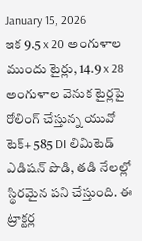January 15, 2026
ఇక 9.5 x 20 అంగుళాల ముందు టైర్లు, 14.9 x 28 అంగుళాల వెనుక టైర్లపై రోలింగ్ చేస్తున్న యువో టెక్+ 585 DI లిమిటెడ్ ఎడిషన్ పొడి, తడి నేలల్లో స్థిరమైన పని చేస్తుంది. ఈ ట్రాక్టర్ల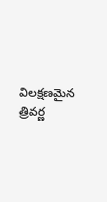విలక్షణమైన త్రివర్ణ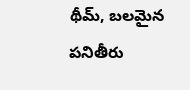థీమ్, బలమైన పనితీరు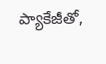ప్యాకేజీతో,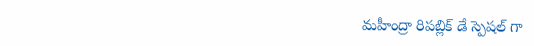మహీంద్రా రిపబ్లిక్ డే స్పెషల్ గా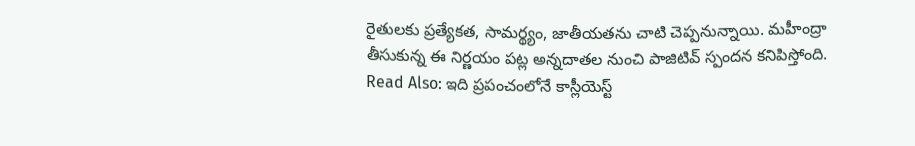రైతులకు ప్రత్యేకత, సామర్థ్యం, జాతీయతను చాటి చెప్పనున్నాయి. మహీంద్రా తీసుకున్న ఈ నిర్ణయం పట్ల అన్నదాతల నుంచి పాజిటివ్ స్పందన కనిపిస్తోంది.
Read Also: ఇది ప్రపంచంలోనే కాస్లీయెస్ట్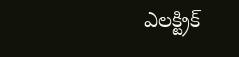ఎలక్ట్రిక్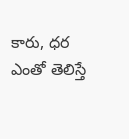కారు, ధర ఎంతో తెలిస్తే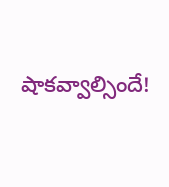షాకవ్వాల్సిందే!